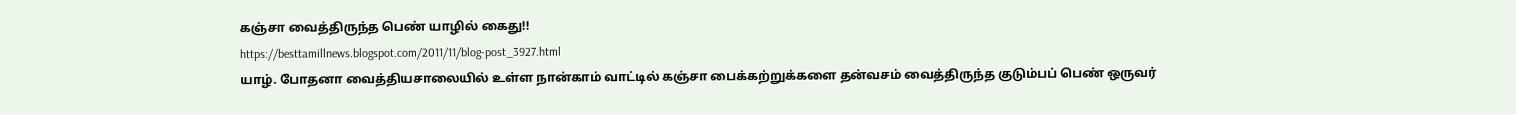கஞ்சா வைத்திருந்த பெண் யாழில் கைது!!
https://besttamillnews.blogspot.com/2011/11/blog-post_3927.html
யாழ். போதனா வைத்தியசாலையில் உள்ள நான்காம் வாட்டில் கஞ்சா பைக்கற்றுக்களை தன்வசம் வைத்திருந்த குடும்பப் பெண் ஒருவர்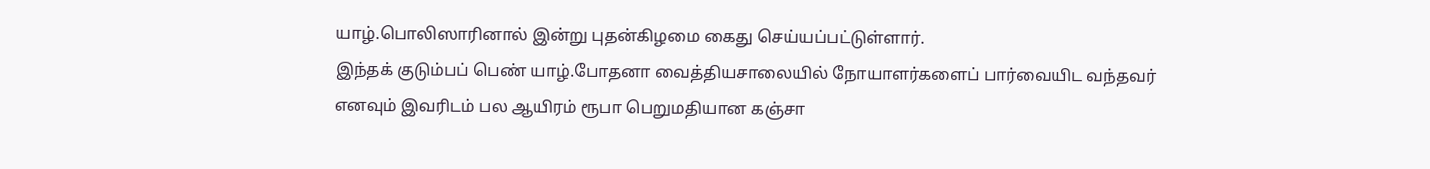யாழ்.பொலிஸாரினால் இன்று புதன்கிழமை கைது செய்யப்பட்டுள்ளார்.
இந்தக் குடும்பப் பெண் யாழ்.போதனா வைத்தியசாலையில் நோயாளர்களைப் பார்வையிட வந்தவர் எனவும் இவரிடம் பல ஆயிரம் ரூபா பெறுமதியான கஞ்சா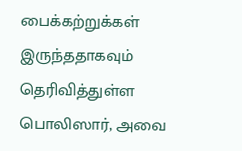பைக்கற்றுக்கள் இருந்ததாகவும் தெரிவித்துள்ள பொலிஸார், அவை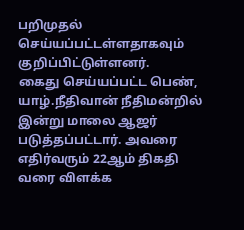பறிமுதல் செய்யப்பட்டள்ளதாகவும் குறிப்பிட்டுள்ளனர்.
கைது செய்யப்பட்ட பெண், யாழ்.நீதிவான் நீதிமன்றில் இன்று மாலை ஆஜர் படுத்தப்பட்டார். அவரை எதிர்வரும் 22ஆம் திகதி வரை விளக்க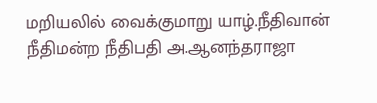மறியலில் வைக்குமாறு யாழ்.நீதிவான் நீதிமன்ற நீதிபதி அ.ஆனந்தராஜா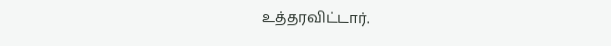உத்தரவிட்டார்.